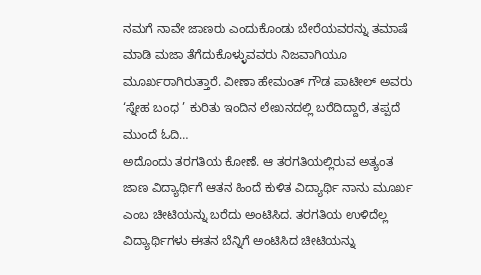ನಮಗೆ ನಾವೇ ಜಾಣರು ಎಂದುಕೊಂಡು ಬೇರೆಯವರನ್ನು ತಮಾಷೆ ಮಾಡಿ ಮಜಾ ತೆಗೆದುಕೊಳ್ಳುವವರು ನಿಜವಾಗಿಯೂ ಮೂರ್ಖರಾಗಿರುತ್ತಾರೆ. ವೀಣಾ ಹೇಮಂತ್ ಗೌಡ ಪಾಟೀಲ್ ಅವರು ‘ಸ್ನೇಹ ಬಂಧ ’ ಕುರಿತು ಇಂದಿನ ಲೇಖನದಲ್ಲಿ ಬರೆದಿದ್ದಾರೆ, ತಪ್ಪದೆ ಮುಂದೆ ಓದಿ…
ಅದೊಂದು ತರಗತಿಯ ಕೋಣೆ. ಆ ತರಗತಿಯಲ್ಲಿರುವ ಅತ್ಯಂತ ಜಾಣ ವಿದ್ಯಾರ್ಥಿಗೆ ಆತನ ಹಿಂದೆ ಕುಳಿತ ವಿದ್ಯಾರ್ಥಿ ನಾನು ಮೂರ್ಖ ಎಂಬ ಚೀಟಿಯನ್ನು ಬರೆದು ಅಂಟಿಸಿದ. ತರಗತಿಯ ಉಳಿದೆಲ್ಲ ವಿದ್ಯಾರ್ಥಿಗಳು ಈತನ ಬೆನ್ನಿಗೆ ಅಂಟಿಸಿದ ಚೀಟಿಯನ್ನು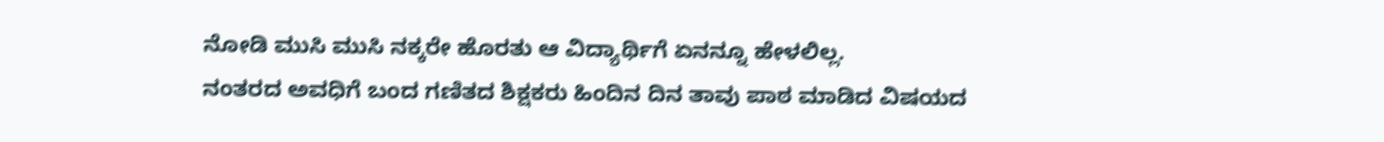ನೋಡಿ ಮುಸಿ ಮುಸಿ ನಕ್ಕರೇ ಹೊರತು ಆ ವಿದ್ಯಾರ್ಥಿಗೆ ಏನನ್ನೂ ಹೇಳಲಿಲ್ಲ.
ನಂತರದ ಅವಧಿಗೆ ಬಂದ ಗಣಿತದ ಶಿಕ್ಷಕರು ಹಿಂದಿನ ದಿನ ತಾವು ಪಾಠ ಮಾಡಿದ ವಿಷಯದ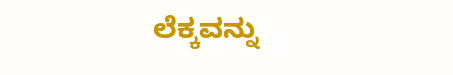ಲೆಕ್ಕವನ್ನು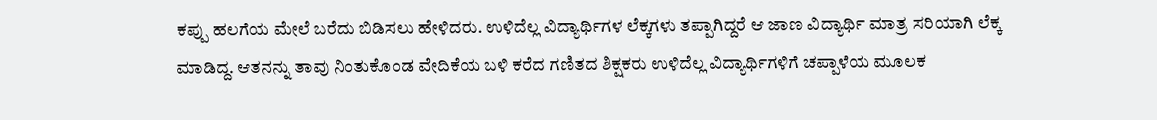ಕಪ್ಪು ಹಲಗೆಯ ಮೇಲೆ ಬರೆದು ಬಿಡಿಸಲು ಹೇಳಿದರು. ಉಳಿದೆಲ್ಲ ವಿದ್ಯಾರ್ಥಿಗಳ ಲೆಕ್ಕಗಳು ತಪ್ಪಾಗಿದ್ದರೆ ಆ ಜಾಣ ವಿದ್ಯಾರ್ಥಿ ಮಾತ್ರ ಸರಿಯಾಗಿ ಲೆಕ್ಕ ಮಾಡಿದ್ದ. ಆತನನ್ನು ತಾವು ನಿಂತುಕೊಂಡ ವೇದಿಕೆಯ ಬಳಿ ಕರೆದ ಗಣಿತದ ಶಿಕ್ಷಕರು ಉಳಿದೆಲ್ಲ ವಿದ್ಯಾರ್ಥಿಗಳಿಗೆ ಚಪ್ಪಾಳೆಯ ಮೂಲಕ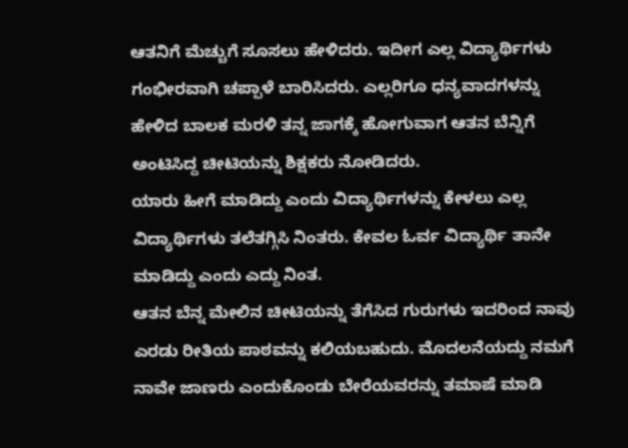ಆತನಿಗೆ ಮೆಚ್ಚುಗೆ ಸೂಸಲು ಹೇಳಿದರು. ಇದೀಗ ಎಲ್ಲ ವಿದ್ಯಾರ್ಥಿಗಳು ಗಂಭೀರವಾಗಿ ಚಪ್ಪಾಳೆ ಬಾರಿಸಿದರು. ಎಲ್ಲರಿಗೂ ಧನ್ಯವಾದಗಳನ್ನು ಹೇಳಿದ ಬಾಲಕ ಮರಳಿ ತನ್ನ ಜಾಗಕ್ಕೆ ಹೋಗುವಾಗ ಆತನ ಬೆನ್ನಿಗೆ ಅಂಟಿಸಿದ್ದ ಚೀಟಿಯನ್ನು ಶಿಕ್ಷಕರು ನೋಡಿದರು.
ಯಾರು ಹೀಗೆ ಮಾಡಿದ್ದು ಎಂದು ವಿದ್ಯಾರ್ಥಿಗಳನ್ನು ಕೇಳಲು ಎಲ್ಲ ವಿದ್ಯಾರ್ಥಿಗಳು ತಲೆತಗ್ಗಿಸಿ ನಿಂತರು. ಕೇವಲ ಓರ್ವ ವಿದ್ಯಾರ್ಥಿ ತಾನೇ ಮಾಡಿದ್ದು ಎಂದು ಎದ್ದು ನಿಂತ.
ಆತನ ಬೆನ್ನ ಮೇಲಿನ ಚೀಟಿಯನ್ನು ತೆಗೆಸಿದ ಗುರುಗಳು ಇದರಿಂದ ನಾವು ಎರಡು ರೀತಿಯ ಪಾಠವನ್ನು ಕಲಿಯಬಹುದು. ಮೊದಲನೆಯದ್ದು ನಮಗೆ ನಾವೇ ಜಾಣರು ಎಂದುಕೊಂಡು ಬೇರೆಯವರನ್ನು ತಮಾಷೆ ಮಾಡಿ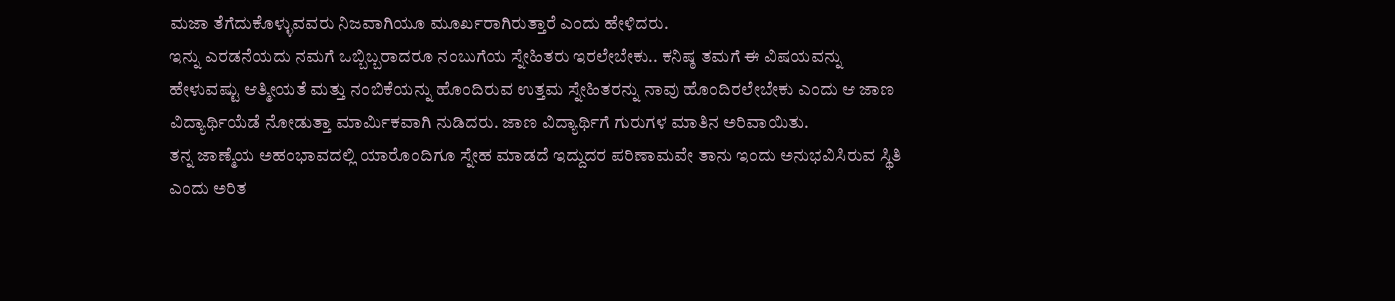ಮಜಾ ತೆಗೆದುಕೊಳ್ಳುವವರು ನಿಜವಾಗಿಯೂ ಮೂರ್ಖರಾಗಿರುತ್ತಾರೆ ಎಂದು ಹೇಳಿದರು.
ಇನ್ನು ಎರಡನೆಯದು ನಮಗೆ ಒಬ್ಬಿಬ್ಬರಾದರೂ ನಂಬುಗೆಯ ಸ್ನೇಹಿತರು ಇರಲೇಬೇಕು.. ಕನಿಷ್ಠ ತಮಗೆ ಈ ವಿಷಯವನ್ನು ಹೇಳುವಷ್ಟು ಆತ್ಮೀಯತೆ ಮತ್ತು ನಂಬಿಕೆಯನ್ನು ಹೊಂದಿರುವ ಉತ್ತಮ ಸ್ನೇಹಿತರನ್ನು ನಾವು ಹೊಂದಿರಲೇಬೇಕು ಎಂದು ಆ ಜಾಣ ವಿದ್ಯಾರ್ಥಿಯೆಡೆ ನೋಡುತ್ತಾ ಮಾರ್ಮಿಕವಾಗಿ ನುಡಿದರು. ಜಾಣ ವಿದ್ಯಾರ್ಥಿಗೆ ಗುರುಗಳ ಮಾತಿನ ಅರಿವಾಯಿತು.
ತನ್ನ ಜಾಣ್ಮೆಯ ಅಹಂಭಾವದಲ್ಲಿ ಯಾರೊಂದಿಗೂ ಸ್ನೇಹ ಮಾಡದೆ ಇದ್ದುದರ ಪರಿಣಾಮವೇ ತಾನು ಇಂದು ಅನುಭವಿಸಿರುವ ಸ್ಥಿತಿ ಎಂದು ಅರಿತ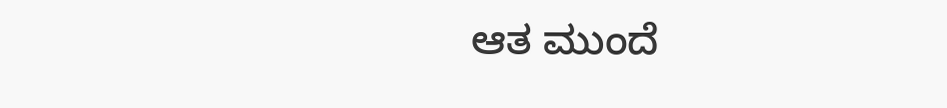ಆತ ಮುಂದೆ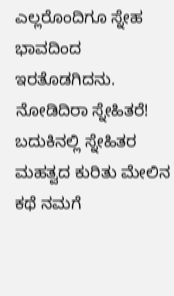ಎಲ್ಲರೊಂದಿಗೂ ಸ್ನೇಹ ಭಾವದಿಂದ ಇರತೊಡಗಿದನು.
ನೋಡಿದಿರಾ ಸ್ನೇಹಿತರೆ! ಬದುಕಿನಲ್ಲಿ ಸ್ನೇಹಿತರ ಮಹತ್ವದ ಕುರಿತು ಮೇಲಿನ ಕಥೆ ನಮಗೆ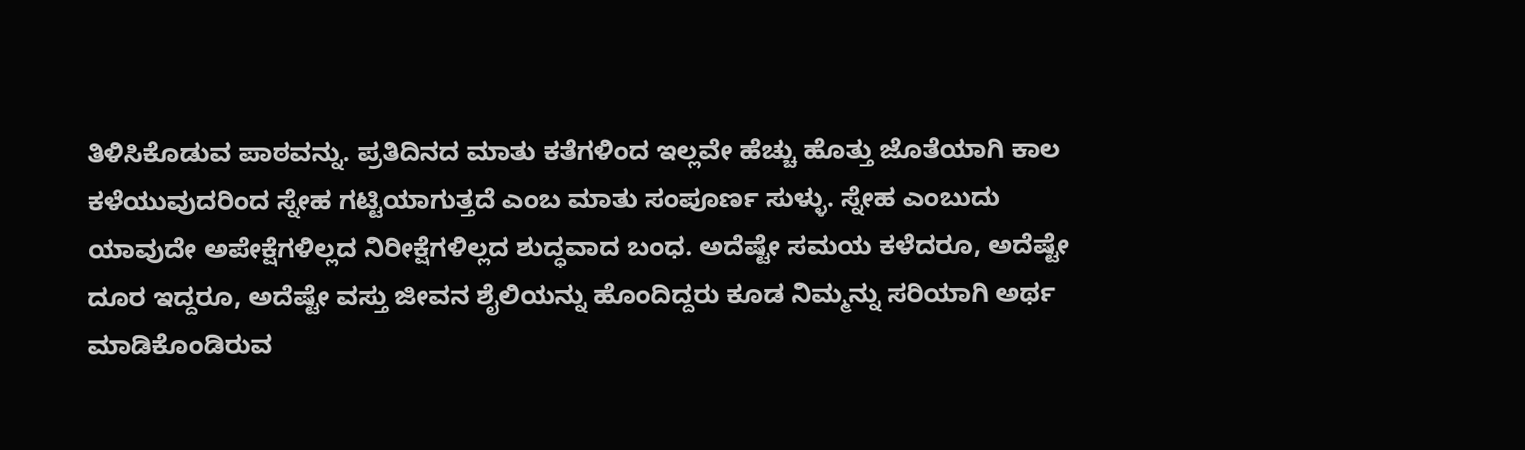ತಿಳಿಸಿಕೊಡುವ ಪಾಠವನ್ನು. ಪ್ರತಿದಿನದ ಮಾತು ಕತೆಗಳಿಂದ ಇಲ್ಲವೇ ಹೆಚ್ಚು ಹೊತ್ತು ಜೊತೆಯಾಗಿ ಕಾಲ ಕಳೆಯುವುದರಿಂದ ಸ್ನೇಹ ಗಟ್ಟಿಯಾಗುತ್ತದೆ ಎಂಬ ಮಾತು ಸಂಪೂರ್ಣ ಸುಳ್ಳು. ಸ್ನೇಹ ಎಂಬುದು ಯಾವುದೇ ಅಪೇಕ್ಷೆಗಳಿಲ್ಲದ ನಿರೀಕ್ಷೆಗಳಿಲ್ಲದ ಶುದ್ಧವಾದ ಬಂಧ. ಅದೆಷ್ಟೇ ಸಮಯ ಕಳೆದರೂ, ಅದೆಷ್ಟೇ ದೂರ ಇದ್ದರೂ, ಅದೆಷ್ಟೇ ವಸ್ತು ಜೀವನ ಶೈಲಿಯನ್ನು ಹೊಂದಿದ್ದರು ಕೂಡ ನಿಮ್ಮನ್ನು ಸರಿಯಾಗಿ ಅರ್ಥ ಮಾಡಿಕೊಂಡಿರುವ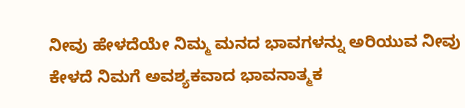ನೀವು ಹೇಳದೆಯೇ ನಿಮ್ಮ ಮನದ ಭಾವಗಳನ್ನು ಅರಿಯುವ ನೀವು ಕೇಳದೆ ನಿಮಗೆ ಅವಶ್ಯಕವಾದ ಭಾವನಾತ್ಮಕ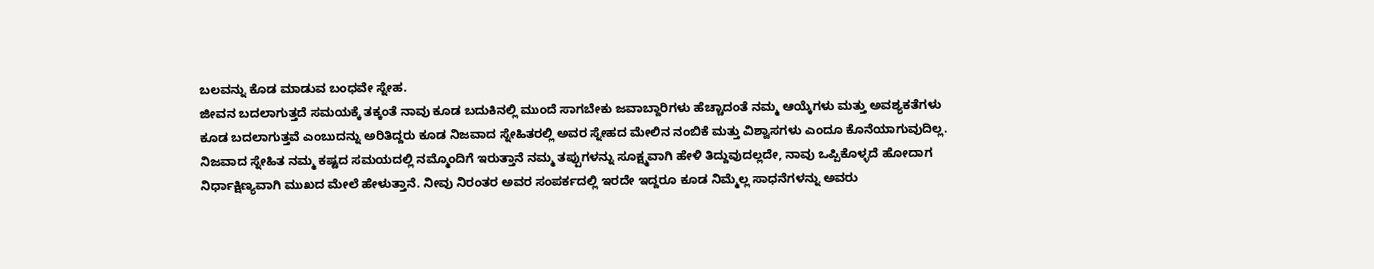ಬಲವನ್ನು ಕೊಡ ಮಾಡುವ ಬಂಧವೇ ಸ್ನೇಹ.
ಜೀವನ ಬದಲಾಗುತ್ತದೆ ಸಮಯಕ್ಕೆ ತಕ್ಕಂತೆ ನಾವು ಕೂಡ ಬದುಕಿನಲ್ಲಿ ಮುಂದೆ ಸಾಗಬೇಕು ಜವಾಬ್ದಾರಿಗಳು ಹೆಚ್ಚಾದಂತೆ ನಮ್ಮ ಆಯ್ಕೆಗಳು ಮತ್ತು ಅವಶ್ಯಕತೆಗಳು ಕೂಡ ಬದಲಾಗುತ್ತವೆ ಎಂಬುದನ್ನು ಅರಿತಿದ್ದರು ಕೂಡ ನಿಜವಾದ ಸ್ನೇಹಿತರಲ್ಲಿ ಅವರ ಸ್ನೇಹದ ಮೇಲಿನ ನಂಬಿಕೆ ಮತ್ತು ವಿಶ್ವಾಸಗಳು ಎಂದೂ ಕೊನೆಯಾಗುವುದಿಲ್ಲ.
ನಿಜವಾದ ಸ್ನೇಹಿತ ನಮ್ಮ ಕಷ್ಟದ ಸಮಯದಲ್ಲಿ ನಮ್ಮೊಂದಿಗೆ ಇರುತ್ತಾನೆ ನಮ್ಮ ತಪ್ಪುಗಳನ್ನು ಸೂಕ್ಷ್ಮವಾಗಿ ಹೇಳಿ ತಿದ್ದುವುದಲ್ಲದೇ, ನಾವು ಒಪ್ಪಿಕೊಳ್ಳದೆ ಹೋದಾಗ ನಿರ್ಧಾಕ್ಷಿಣ್ಯವಾಗಿ ಮುಖದ ಮೇಲೆ ಹೇಳುತ್ತಾನೆ. ನೀವು ನಿರಂತರ ಅವರ ಸಂಪರ್ಕದಲ್ಲಿ ಇರದೇ ಇದ್ದರೂ ಕೂಡ ನಿಮ್ಮೆಲ್ಲ ಸಾಧನೆಗಳನ್ನು ಅವರು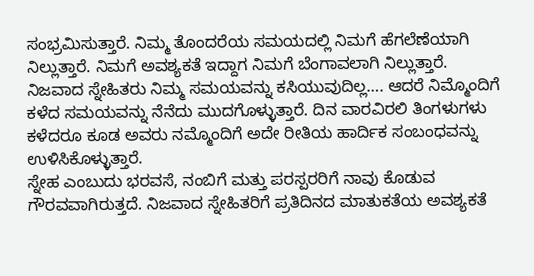ಸಂಭ್ರಮಿಸುತ್ತಾರೆ. ನಿಮ್ಮ ತೊಂದರೆಯ ಸಮಯದಲ್ಲಿ ನಿಮಗೆ ಹೆಗಲೆಣೆಯಾಗಿ ನಿಲ್ಲುತ್ತಾರೆ. ನಿಮಗೆ ಅವಶ್ಯಕತೆ ಇದ್ದಾಗ ನಿಮಗೆ ಬೆಂಗಾವಲಾಗಿ ನಿಲ್ಲುತ್ತಾರೆ.
ನಿಜವಾದ ಸ್ನೇಹಿತರು ನಿಮ್ಮ ಸಮಯವನ್ನು ಕಸಿಯುವುದಿಲ್ಲ…. ಆದರೆ ನಿಮ್ಮೊಂದಿಗೆ ಕಳೆದ ಸಮಯವನ್ನು ನೆನೆದು ಮುದಗೊಳ್ಳುತ್ತಾರೆ. ದಿನ ವಾರವಿರಲಿ ತಿಂಗಳುಗಳು ಕಳೆದರೂ ಕೂಡ ಅವರು ನಮ್ಮೊಂದಿಗೆ ಅದೇ ರೀತಿಯ ಹಾರ್ದಿಕ ಸಂಬಂಧವನ್ನು ಉಳಿಸಿಕೊಳ್ಳುತ್ತಾರೆ.
ಸ್ನೇಹ ಎಂಬುದು ಭರವಸೆ, ನಂಬಿಗೆ ಮತ್ತು ಪರಸ್ಪರರಿಗೆ ನಾವು ಕೊಡುವ ಗೌರವವಾಗಿರುತ್ತದೆ. ನಿಜವಾದ ಸ್ನೇಹಿತರಿಗೆ ಪ್ರತಿದಿನದ ಮಾತುಕತೆಯ ಅವಶ್ಯಕತೆ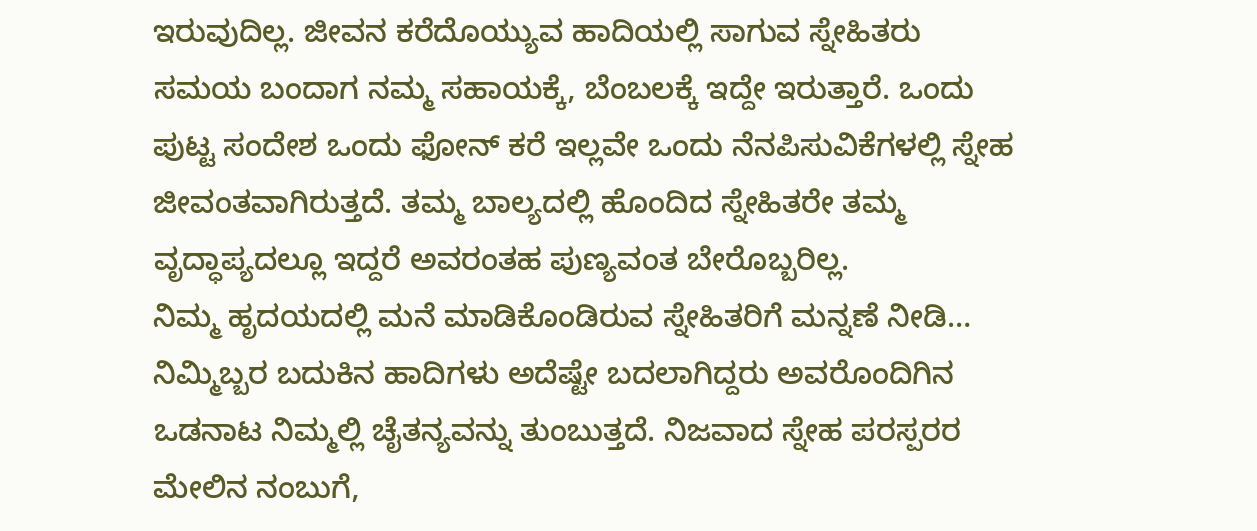ಇರುವುದಿಲ್ಲ. ಜೀವನ ಕರೆದೊಯ್ಯುವ ಹಾದಿಯಲ್ಲಿ ಸಾಗುವ ಸ್ನೇಹಿತರು ಸಮಯ ಬಂದಾಗ ನಮ್ಮ ಸಹಾಯಕ್ಕೆ, ಬೆಂಬಲಕ್ಕೆ ಇದ್ದೇ ಇರುತ್ತಾರೆ. ಒಂದು ಪುಟ್ಟ ಸಂದೇಶ ಒಂದು ಫೋನ್ ಕರೆ ಇಲ್ಲವೇ ಒಂದು ನೆನಪಿಸುವಿಕೆಗಳಲ್ಲಿ ಸ್ನೇಹ ಜೀವಂತವಾಗಿರುತ್ತದೆ. ತಮ್ಮ ಬಾಲ್ಯದಲ್ಲಿ ಹೊಂದಿದ ಸ್ನೇಹಿತರೇ ತಮ್ಮ ವೃದ್ಧಾಪ್ಯದಲ್ಲೂ ಇದ್ದರೆ ಅವರಂತಹ ಪುಣ್ಯವಂತ ಬೇರೊಬ್ಬರಿಲ್ಲ.
ನಿಮ್ಮ ಹೃದಯದಲ್ಲಿ ಮನೆ ಮಾಡಿಕೊಂಡಿರುವ ಸ್ನೇಹಿತರಿಗೆ ಮನ್ನಣೆ ನೀಡಿ… ನಿಮ್ಮಿಬ್ಬರ ಬದುಕಿನ ಹಾದಿಗಳು ಅದೆಷ್ಟೇ ಬದಲಾಗಿದ್ದರು ಅವರೊಂದಿಗಿನ ಒಡನಾಟ ನಿಮ್ಮಲ್ಲಿ ಚೈತನ್ಯವನ್ನು ತುಂಬುತ್ತದೆ. ನಿಜವಾದ ಸ್ನೇಹ ಪರಸ್ಪರರ ಮೇಲಿನ ನಂಬುಗೆ,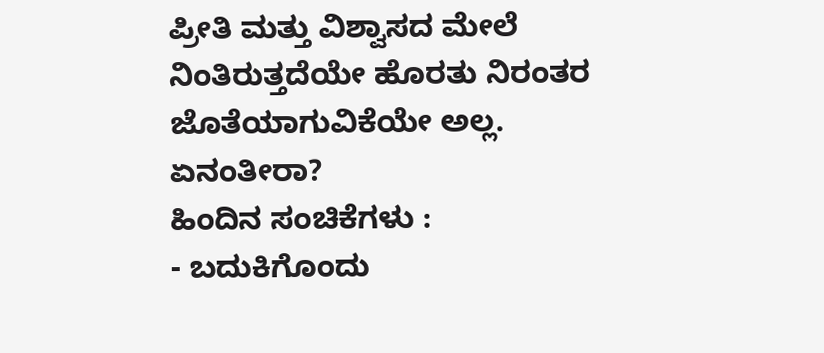ಪ್ರೀತಿ ಮತ್ತು ವಿಶ್ವಾಸದ ಮೇಲೆ ನಿಂತಿರುತ್ತದೆಯೇ ಹೊರತು ನಿರಂತರ ಜೊತೆಯಾಗುವಿಕೆಯೇ ಅಲ್ಲ.
ಏನಂತೀರಾ?
ಹಿಂದಿನ ಸಂಚಿಕೆಗಳು :
- ಬದುಕಿಗೊಂದು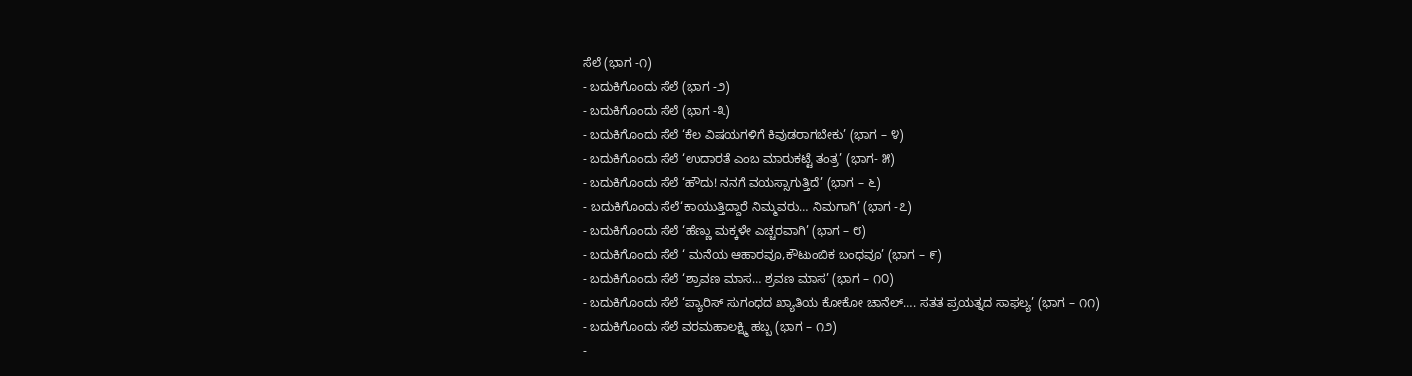ಸೆಲೆ (ಭಾಗ -೧)
- ಬದುಕಿಗೊಂದು ಸೆಲೆ (ಭಾಗ -೨)
- ಬದುಕಿಗೊಂದು ಸೆಲೆ (ಭಾಗ -೩)
- ಬದುಕಿಗೊಂದು ಸೆಲೆ ‘ಕೆಲ ವಿಷಯಗಳಿಗೆ ಕಿವುಡರಾಗಬೇಕು’ (ಭಾಗ – ೪)
- ಬದುಕಿಗೊಂದು ಸೆಲೆ ‘ಉದಾರತೆ ಎಂಬ ಮಾರುಕಟ್ಟೆ ತಂತ್ರ’ (ಭಾಗ- ೫)
- ಬದುಕಿಗೊಂದು ಸೆಲೆ ‘ಹೌದು! ನನಗೆ ವಯಸ್ಸಾಗುತ್ತಿದೆ’ (ಭಾಗ – ೬)
- ಬದುಕಿಗೊಂದು ಸೆಲೆ‘ಕಾಯುತ್ತಿದ್ದಾರೆ ನಿಮ್ಮವರು… ನಿಮಗಾಗಿ’ (ಭಾಗ -೭)
- ಬದುಕಿಗೊಂದು ಸೆಲೆ ‘ಹೆಣ್ಣು ಮಕ್ಕಳೇ ಎಚ್ಚರವಾಗಿ’ (ಭಾಗ – ೮)
- ಬದುಕಿಗೊಂದು ಸೆಲೆ ‘ ಮನೆಯ ಆಹಾರವೂ,ಕೌಟುಂಬಿಕ ಬಂಧವೂ’ (ಭಾಗ – ೯)
- ಬದುಕಿಗೊಂದು ಸೆಲೆ ‘ಶ್ರಾವಣ ಮಾಸ… ಶ್ರವಣ ಮಾಸ’ (ಭಾಗ – ೧೦)
- ಬದುಕಿಗೊಂದು ಸೆಲೆ ‘ಪ್ಯಾರಿಸ್ ಸುಗಂಧದ ಖ್ಯಾತಿಯ ಕೋಕೋ ಚಾನೆಲ್…. ಸತತ ಪ್ರಯತ್ನದ ಸಾಫಲ್ಯ’ (ಭಾಗ – ೧೧)
- ಬದುಕಿಗೊಂದು ಸೆಲೆ ವರಮಹಾಲಕ್ಷ್ಮಿ ಹಬ್ಬ (ಭಾಗ – ೧೨)
-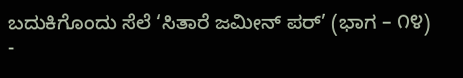ಬದುಕಿಗೊಂದು ಸೆಲೆ ‘ಸಿತಾರೆ ಜಮೀನ್ ಪರ್’ (ಭಾಗ – ೧೪)
-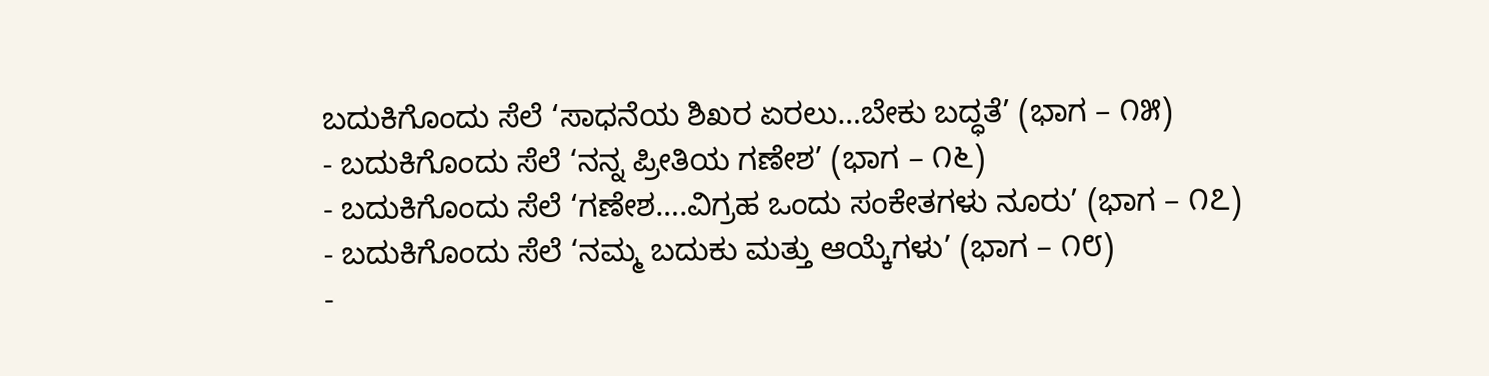ಬದುಕಿಗೊಂದು ಸೆಲೆ ‘ಸಾಧನೆಯ ಶಿಖರ ಏರಲು…ಬೇಕು ಬದ್ಧತೆ’ (ಭಾಗ – ೧೫)
- ಬದುಕಿಗೊಂದು ಸೆಲೆ ‘ನನ್ನ ಪ್ರೀತಿಯ ಗಣೇಶ’ (ಭಾಗ – ೧೬)
- ಬದುಕಿಗೊಂದು ಸೆಲೆ ‘ಗಣೇಶ….ವಿಗ್ರಹ ಒಂದು ಸಂಕೇತಗಳು ನೂರು’ (ಭಾಗ – ೧೭)
- ಬದುಕಿಗೊಂದು ಸೆಲೆ ‘ನಮ್ಮ ಬದುಕು ಮತ್ತು ಆಯ್ಕೆಗಳು’ (ಭಾಗ – ೧೮)
-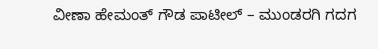ವೀಣಾ ಹೇಮಂತ್ ಗೌಡ ಪಾಟೀಲ್ – ಮುಂಡರಗಿ ಗದಗ